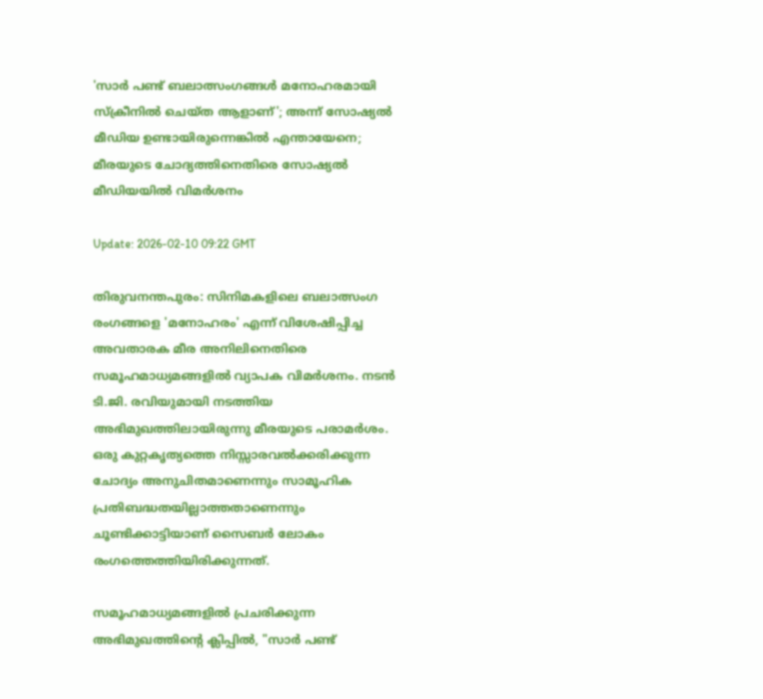'സാർ പണ്ട് ബലാത്സംഗങ്ങൾ മനോഹരമായി സ്‌ക്രീനിൽ ചെയ്ത ആളാണ്'; അന്ന് സോഷ്യൽ മീഡിയ ഉണ്ടായിരുന്നെങ്കിൽ എന്തായേനെ; മീരയുടെ ചോദ്യത്തിനെതിരെ സോഷ്യൽ മീഡിയയിൽ വിമർശനം

Update: 2026-02-10 09:22 GMT

തിരുവനന്തപുരം: സിനിമകളിലെ ബലാത്സംഗ രംഗങ്ങളെ 'മനോഹരം' എന്ന് വിശേഷിപ്പിച്ച അവതാരക മീര അനിലിനെതിരെ സമൂഹമാധ്യമങ്ങളിൽ വ്യാപക വിമർശനം. നടൻ ടി.ജി. രവിയുമായി നടത്തിയ അഭിമുഖത്തിലായിരുന്നു മീരയുടെ പരാമർശം. ഒരു കുറ്റകൃത്യത്തെ നിസ്സാരവൽക്കരിക്കുന്ന ചോദ്യം അനുചിതമാണെന്നും സാമൂഹിക പ്രതിബദ്ധതയില്ലാത്തതാണെന്നും ചൂണ്ടിക്കാട്ടിയാണ് സൈബർ ലോകം രംഗത്തെത്തിയിരിക്കുന്നത്.

സമൂഹമാധ്യമങ്ങളിൽ പ്രചരിക്കുന്ന അഭിമുഖത്തിന്റെ ക്ലിപ്പിൽ, "സാർ പണ്ട്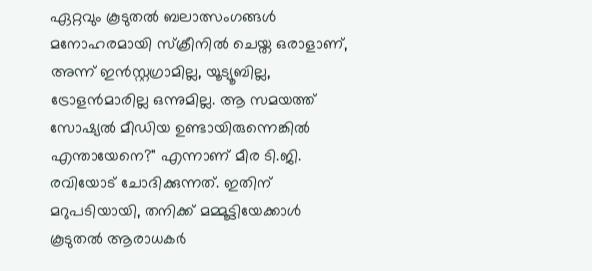ഏറ്റവും കൂടുതൽ ബലാത്സംഗങ്ങൾ മനോഹരമായി സ്‌ക്രീനിൽ ചെയ്ത ഒരാളാണ്, അന്ന് ഇൻസ്റ്റഗ്രാമില്ല, യൂട്യൂബില്ല, ട്രോളൻമാരില്ല ഒന്നുമില്ല. ആ സമയത്ത് സോഷ്യൽ മീഡിയ ഉണ്ടായിരുന്നെങ്കിൽ എന്തായേനെ?" എന്നാണ് മീര ടി.ജി. രവിയോട് ചോദിക്കുന്നത്. ഇതിന് മറുപടിയായി, തനിക്ക് മമ്മൂട്ടിയേക്കാൾ കൂടുതൽ ആരാധകർ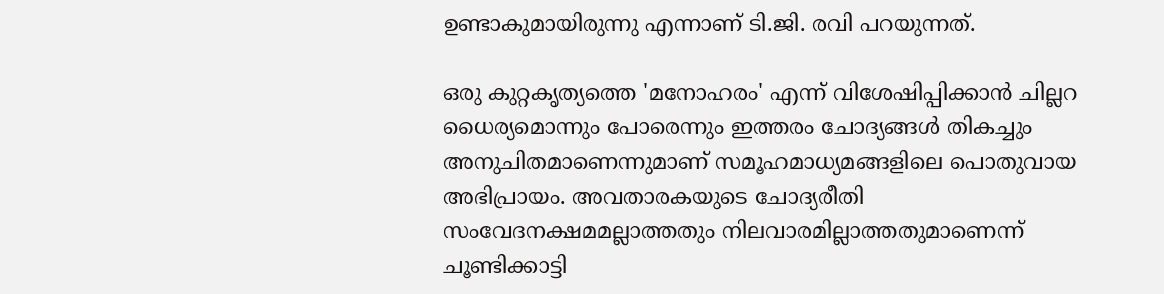ഉണ്ടാകുമായിരുന്നു എന്നാണ് ടി.ജി. രവി പറയുന്നത്.

ഒരു കുറ്റകൃത്യത്തെ 'മനോഹരം' എന്ന് വിശേഷിപ്പിക്കാൻ ചില്ലറ ധൈര്യമൊന്നും പോരെന്നും ഇത്തരം ചോദ്യങ്ങൾ തികച്ചും അനുചിതമാണെന്നുമാണ് സമൂഹമാധ്യമങ്ങളിലെ പൊതുവായ അഭിപ്രായം. അവതാരകയുടെ ചോദ്യരീതി സംവേദനക്ഷമമല്ലാത്തതും നിലവാരമില്ലാത്തതുമാണെന്ന് ചൂണ്ടിക്കാട്ടി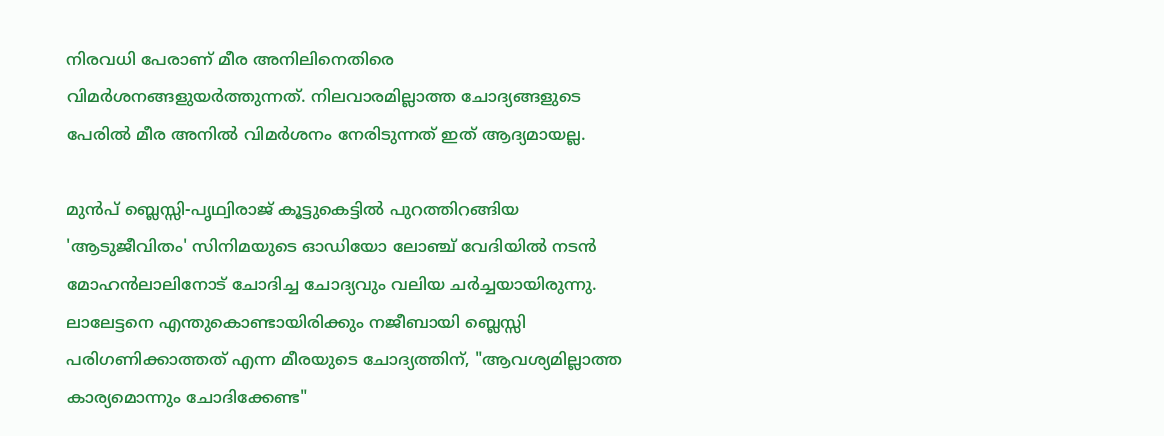നിരവധി പേരാണ് മീര അനിലിനെതിരെ വിമർശനങ്ങളുയർത്തുന്നത്. നിലവാരമില്ലാത്ത ചോദ്യങ്ങളുടെ പേരിൽ മീര അനിൽ വിമർശനം നേരിടുന്നത് ഇത് ആദ്യമായല്ല.

മുൻപ് ബ്ലെസ്സി-പൃഥ്വിരാജ് കൂട്ടുകെട്ടിൽ പുറത്തിറങ്ങിയ 'ആടുജീവിതം' സിനിമയുടെ ഓഡിയോ ലോഞ്ച് വേദിയിൽ നടൻ മോഹൻലാലിനോട് ചോദിച്ച ചോദ്യവും വലിയ ചർച്ചയായിരുന്നു. ലാലേട്ടനെ എന്തുകൊണ്ടായിരിക്കും നജീബായി ബ്ലെസ്സി പരിഗണിക്കാത്തത് എന്ന മീരയുടെ ചോദ്യത്തിന്, "ആവശ്യമില്ലാത്ത കാര്യമൊന്നും ചോദിക്കേണ്ട"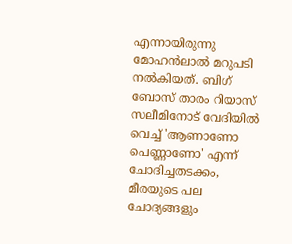എന്നായിരുന്നു മോഹൻലാൽ മറുപടി നൽകിയത്. ബിഗ് ബോസ് താരം റിയാസ് സലീമിനോട് വേദിയിൽ വെച്ച് 'ആണാണോ പെണ്ണാണോ' എന്ന് ചോദിച്ചതടക്കം, മീരയുടെ പല ചോദ്യങ്ങളും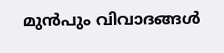മുൻപും വിവാദങ്ങൾ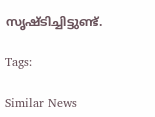സൃഷ്ടിച്ചിട്ടുണ്ട്.

Tags:

Similar News